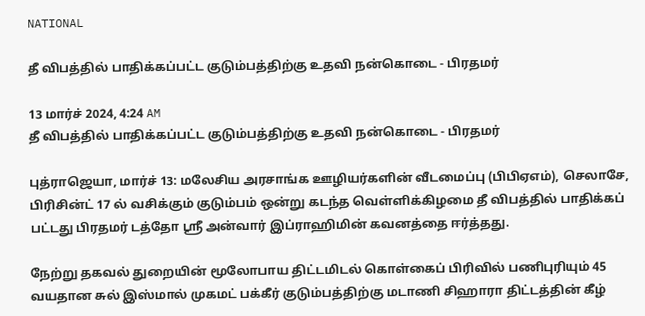NATIONAL

தீ விபத்தில் பாதிக்கப்பட்ட குடும்பத்திற்கு உதவி நன்கொடை - பிரதமர்

13 மார்ச் 2024, 4:24 AM
தீ விபத்தில் பாதிக்கப்பட்ட குடும்பத்திற்கு உதவி நன்கொடை - பிரதமர்

புத்ராஜெயா, மார்ச் 13: மலேசிய அரசாங்க ஊழியர்களின் வீடமைப்பு (பிபிஏஎம்), செலாசே, பிரிசின்ட் 17 ல் வசிக்கும் குடும்பம் ஒன்று கடந்த வெள்ளிக்கிழமை தீ விபத்தில் பாதிக்கப் பட்டது பிரதமர் டத்தோ ஸ்ரீ அன்வார் இப்ராஹிமின் கவனத்தை ஈர்த்தது.

நேற்று தகவல் துறையின் மூலோபாய திட்டமிடல் கொள்கைப் பிரிவில் பணிபுரியும் 45 வயதான சுல் இஸ்மால் முகமட் பக்கீர் குடும்பத்திற்கு மடாணி சிஹாரா திட்டத்தின் கீழ்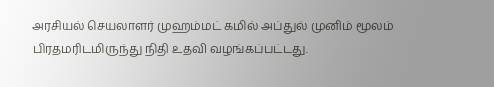அரசியல் செயலாளர் முஹம்மட் கமில் அப்துல் முனிம் மூலம் பிரதமரிடமிருந்து நிதி உதவி வழங்கப்பட்டது.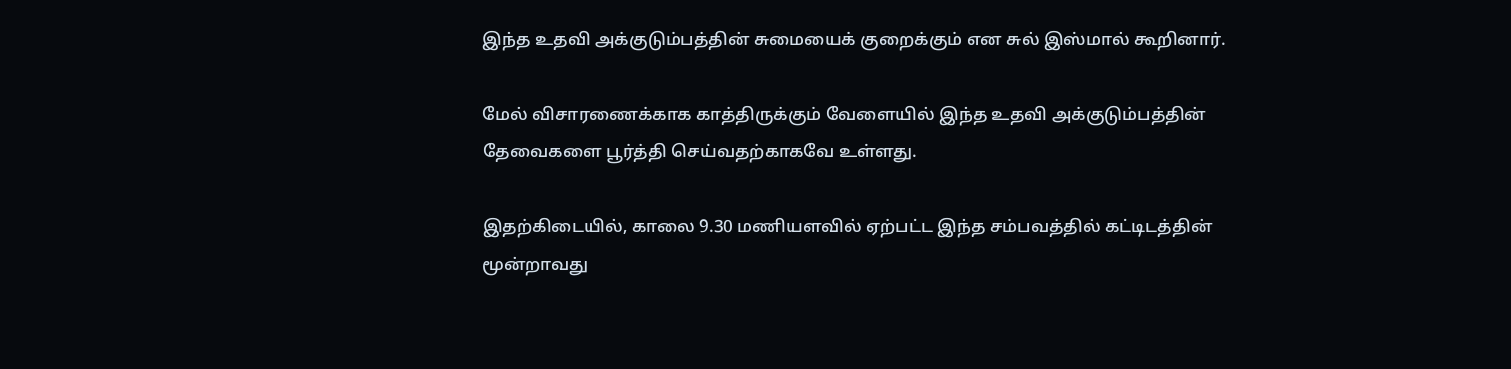இந்த உதவி அக்குடும்பத்தின் சுமையைக் குறைக்கும் என சுல் இஸ்மால் கூறினார்.

மேல் விசாரணைக்காக காத்திருக்கும் வேளையில் இந்த உதவி அக்குடும்பத்தின் தேவைகளை பூர்த்தி செய்வதற்காகவே உள்ளது.

இதற்கிடையில், காலை 9.30 மணியளவில் ஏற்பட்ட இந்த சம்பவத்தில் கட்டிடத்தின் மூன்றாவது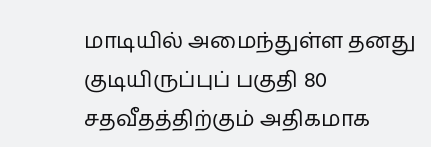மாடியில் அமைந்துள்ள தனது குடியிருப்புப் பகுதி 80 சதவீதத்திற்கும் அதிகமாக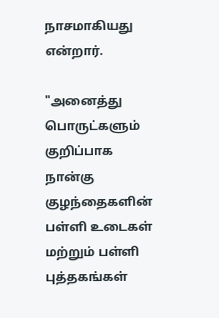நாசமாகியது என்றார்.

"அனைத்து பொருட்களும் குறிப்பாக நான்கு குழந்தைகளின் பள்ளி உடைகள் மற்றும் பள்ளி புத்தகங்கள்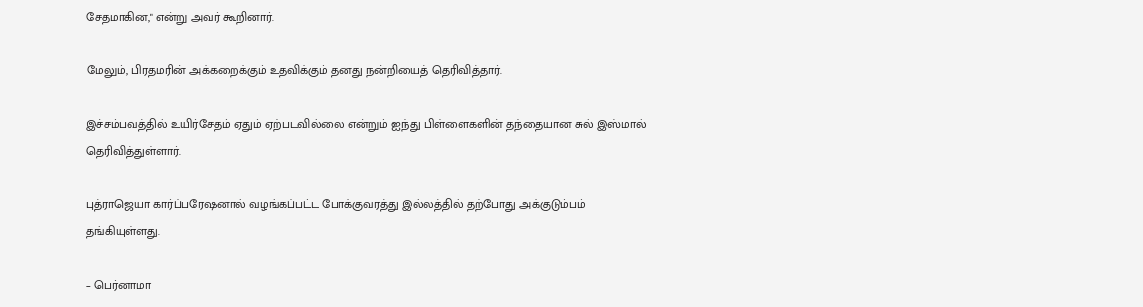சேதமாகின," என்று அவர் கூறினார்.

மேலும், பிரதமரின் அக்கறைக்கும் உதவிக்கும் தனது நன்றியைத் தெரிவித்தார்.

இச்சம்பவத்தில் உயிர்சேதம் ஏதும் ஏற்படவில்லை என்றும் ஐந்து பிள்ளைகளின் தந்தையான சுல் இஸ்மால் தெரிவித்துள்ளார்.

புத்ராஜெயா கார்ப்பரேஷனால் வழங்கப்பட்ட போக்குவரத்து இல்லத்தில் தற்போது அக்குடும்பம் தங்கியுள்ளது.

– பெர்னாமா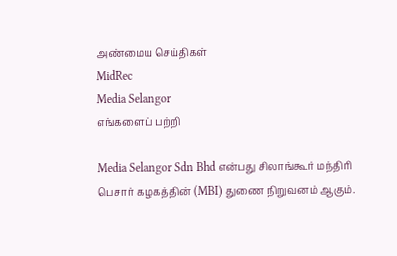அண்மைய செய்திகள்
MidRec
Media Selangor
எங்களைப் பற்றி

Media Selangor Sdn Bhd என்பது சிலாங்கூர் மந்திரி பெசார் கழகத்தின் (MBI) துணை நிறுவனம் ஆகும்.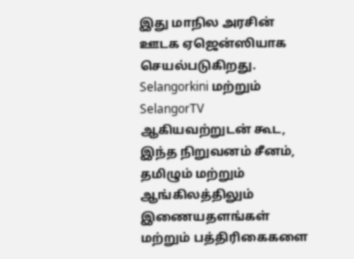இது மாநில அரசின் ஊடக ஏஜென்ஸியாக செயல்படுகிறது. Selangorkini மற்றும் SelangorTV ஆகியவற்றுடன் கூட, இந்த நிறுவனம் சீனம், தமிழும் மற்றும் ஆங்கிலத்திலும் இணையதளங்கள் மற்றும் பத்திரிகைகளை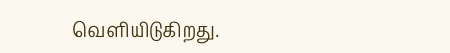வெளியிடுகிறது.